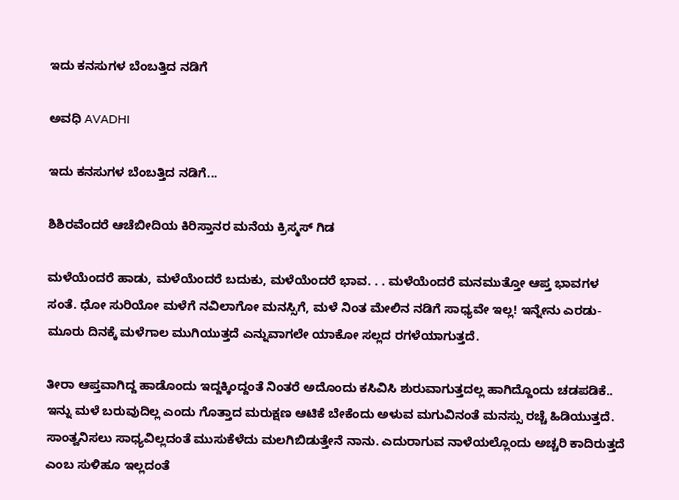ಇದು ಕನಸುಗಳ ಬೆಂಬತ್ತಿದ ನಡಿಗೆ‍

ಅವಧಿ AVADHI

ಇದು ಕನಸುಗಳ ಬೆಂಬತ್ತಿದ ನಡಿಗೆ...

ಶಿಶಿರವೆಂದರೆ ಆಚೆಬೀದಿಯ ಕಿರಿಸ್ತಾನರ ಮನೆಯ ಕ್ರಿಸ್ಮಸ್ ಗಿಡ

ಮಳೆಯೆಂದರೆ ಹಾಡು, ಮಳೆಯೆಂದರೆ ಬದುಕು, ಮಳೆಯೆಂದರೆ ಭಾವ. . . ಮಳೆಯೆಂದರೆ ಮನಮುತ್ತೋ ಆಪ್ತ ಭಾವಗಳ ಸಂತೆ. ಧೋ ಸುರಿಯೋ ಮಳೆಗೆ ನವಿಲಾಗೋ ಮನಸ್ಸಿಗೆ, ಮಳೆ ನಿಂತ ಮೇಲಿನ ನಡಿಗೆ ಸಾಧ್ಯವೇ ಇಲ್ಲ! ಇನ್ನೇನು ಎರಡು-ಮೂರು ದಿನಕ್ಕೆ ಮಳೆಗಾಲ ಮುಗಿಯುತ್ತದೆ ಎನ್ನುವಾಗಲೇ ಯಾಕೋ ಸಲ್ಲದ ರಗಳೆಯಾಗುತ್ತದೆ.

ತೀರಾ ಆಪ್ತವಾಗಿದ್ದ ಹಾಡೊಂದು ಇದ್ದಕ್ಕಿಂದ್ದಂತೆ ನಿಂತರೆ ಅದೊಂದು ಕಸಿವಿಸಿ ಶುರುವಾಗುತ್ತದಲ್ಲ ಹಾಗಿದ್ದೊಂದು ಚಡಪಡಿಕೆ.. ಇನ್ನು ಮಳೆ ಬರುವುದಿಲ್ಲ ಎಂದು ಗೊತ್ತಾದ ಮರುಕ್ಷಣ ಆಟಿಕೆ ಬೇಕೆಂದು ಅಳುವ ಮಗುವಿನಂತೆ ಮನಸ್ಸು ರಚ್ಚೆ ಹಿಡಿಯುತ್ತದೆ. ಸಾಂತ್ವನಿಸಲು ಸಾಧ್ಯವಿಲ್ಲದಂತೆ ಮುಸುಕೆಳೆದು ಮಲಗಿಬಿಡುತ್ತೇನೆ ನಾನು. ಎದುರಾಗುವ ನಾಳೆಯಲ್ಲೊಂದು ಅಚ್ಚರಿ ಕಾದಿರುತ್ತದೆ ಎಂಬ ಸುಳಿಹೂ ಇಲ್ಲದಂತೆ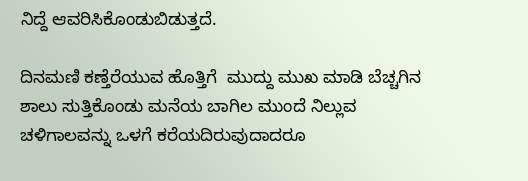ನಿದ್ದೆ ಆವರಿಸಿಕೊಂಡುಬಿಡುತ್ತದೆ.

ದಿನಮಣಿ ಕಣ್ತೆರೆಯುವ ಹೊತ್ತಿಗೆ  ಮುದ್ದು ಮುಖ ಮಾಡಿ ಬೆಚ್ಚಗಿನ ಶಾಲು ಸುತ್ತಿಕೊಂಡು ಮನೆಯ ಬಾಗಿಲ ಮುಂದೆ ನಿಲ್ಲುವ ಚಳಿಗಾಲವನ್ನು ಒಳಗೆ ಕರೆಯದಿರುವುದಾದರೂ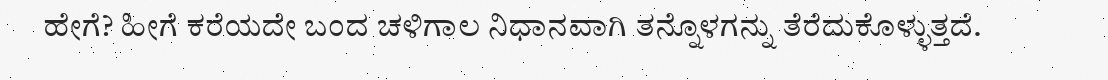ಹೇಗೆ? ಹೀಗೆ ಕರೆಯದೇ ಬಂದ ಚಳಿಗಾಲ ನಿಧಾನವಾಗಿ ತನ್ನೊಳಗನ್ನು ತೆರೆದುಕೊಳ್ಳುತ್ತದೆ.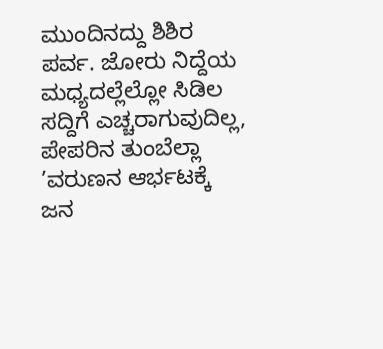ಮುಂದಿನದ್ದು ಶಿಶಿರ ಪರ್ವ. ಜೋರು ನಿದ್ದೆಯ ಮಧ್ಯದಲ್ಲೆಲ್ಲೋ ಸಿಡಿಲ ಸದ್ದಿಗೆ ಎಚ್ಚರಾಗುವುದಿಲ್ಲ, ಪೇಪರಿನ ತುಂಬೆಲ್ಲಾ ’ವರುಣನ ಆರ್ಭಟಕ್ಕೆ ಜನ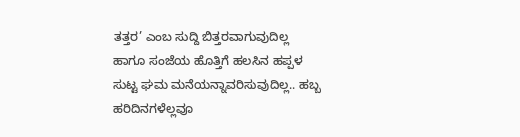ತತ್ತರ’ ಎಂಬ ಸುದ್ದಿ ಬಿತ್ತರವಾಗುವುದಿಲ್ಲ ಹಾಗೂ ಸಂಜೆಯ ಹೊತ್ತಿಗೆ ಹಲಸಿನ ಹಪ್ಪಳ ಸುಟ್ಟ ಘಮ ಮನೆಯನ್ನಾವರಿಸುವುದಿಲ್ಲ.. ಹಬ್ಬ ಹರಿದಿನಗಳೆಲ್ಲವೂ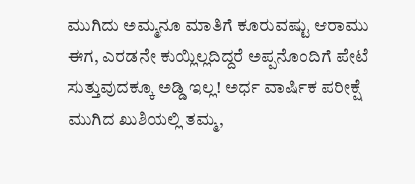ಮುಗಿದು ಅಮ್ಮನೂ ಮಾತಿಗೆ ಕೂರುವಷ್ಟು ಆರಾಮು ಈಗ, ಎರಡನೇ ಕುಯ್ಲಿಲ್ಲದಿದ್ದರೆ ಅಪ್ಪನೊಂದಿಗೆ ಪೇಟೆ ಸುತ್ತುವುದಕ್ಕೂ ಅಡ್ಡಿ ಇಲ್ಲ! ಅರ್ಧ ವಾರ್ಷಿಕ ಪರೀಕ್ಷೆ ಮುಗಿದ ಖುಶಿಯಲ್ಲಿ ತಮ್ಮ,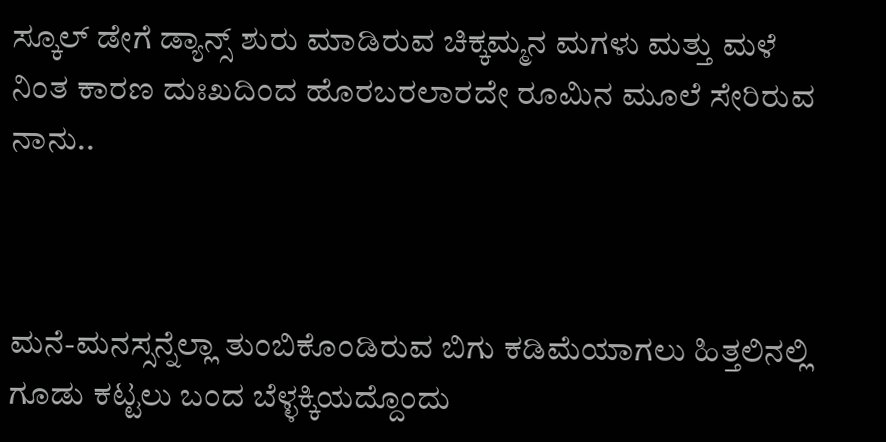ಸ್ಕೂಲ್ ಡೇಗೆ ಡ್ಯಾನ್ಸ್ ಶುರು ಮಾಡಿರುವ ಚಿಕ್ಕಮ್ಮನ ಮಗಳು ಮತ್ತು ಮಳೆ ನಿಂತ ಕಾರಣ ದುಃಖದಿಂದ ಹೊರಬರಲಾರದೇ ರೂಮಿನ ಮೂಲೆ ಸೇರಿರುವ ನಾನು..



ಮನೆ-ಮನಸ್ಸನ್ನೆಲ್ಲಾ ತುಂಬಿಕೊಂಡಿರುವ ಬಿಗು ಕಡಿಮೆಯಾಗಲು ಹಿತ್ತಲಿನಲ್ಲಿ ಗೂಡು ಕಟ್ಟಲು ಬಂದ ಬೆಳ್ಳಕ್ಕಿಯದ್ದೊಂದು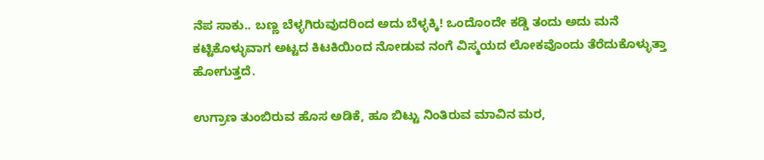ನೆಪ ಸಾಕು.. ಬಣ್ಣ ಬೆಳ್ಳಗಿರುವುದರಿಂದ ಅದು ಬೆಳ್ಳಕ್ಕಿ! ಒಂದೊಂದೇ ಕಡ್ಡಿ ತಂದು ಅದು ಮನೆ ಕಟ್ಟಿಕೊಳ್ಳುವಾಗ ಅಟ್ಟದ ಕಿಟಕಿಯಿಂದ ನೋಡುವ ನಂಗೆ ವಿಸ್ಮಯದ ಲೋಕವೊಂದು ತೆರೆದುಕೊಳ್ಳುತ್ತಾ ಹೋಗುತ್ತದೆ.

ಉಗ್ರಾಣ ತುಂಬಿರುವ ಹೊಸ ಅಡಿಕೆ, ಹೂ ಬಿಟ್ಟು ನಿಂತಿರುವ ಮಾವಿನ ಮರ,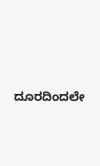ದೂರದಿಂದಲೇ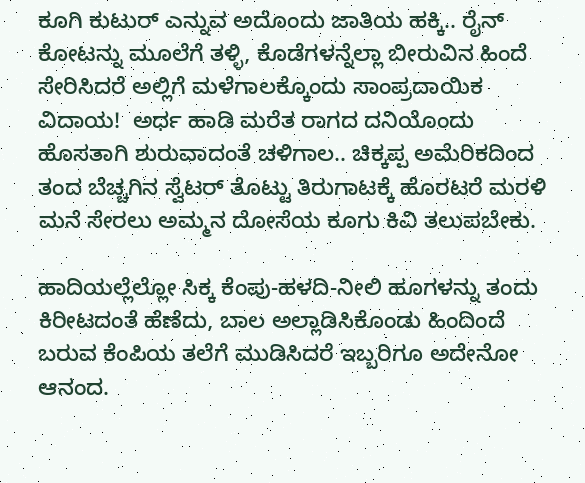ಕೂಗಿ ಕುಟುರ್ ಎನ್ನುವ ಅದೊಂದು ಜಾತಿಯ ಹಕ್ಕಿ.. ರೈನ್ ಕೋಟನ್ನು ಮೂಲೆಗೆ ತಳ್ಳಿ, ಕೊಡೆಗಳನ್ನೆಲ್ಲಾ ಬೀರುವಿನ ಹಿಂದೆ ಸೇರಿಸಿದರೆ ಅಲ್ಲಿಗೆ ಮಳೆಗಾಲಕ್ಕೊಂದು ಸಾಂಪ್ರದಾಯಿಕ ವಿದಾಯ!  ಅರ್ಧ ಹಾಡಿ ಮರೆತ ರಾಗದ ದನಿಯೊಂದು ಹೊಸತಾಗಿ ಶುರುವಾದಂತೆ ಚಳಿಗಾಲ.. ಚಿಕ್ಕಪ್ಪ ಅಮೆರಿಕದಿಂದ ತಂದ ಬೆಚ್ಚಗಿನ ಸ್ವೆಟರ್ ತೊಟ್ಟು ತಿರುಗಾಟಕ್ಕೆ ಹೊರಟರೆ ಮರಳಿ ಮನೆ ಸೇರಲು ಅಮ್ಮನ ದೋಸೆಯ ಕೂಗು ಕಿವಿ ತಲುಪಬೇಕು.

ಹಾದಿಯಲ್ಲೆಲ್ಲೋ ಸಿಕ್ಕ ಕೆಂಪು-ಹಳದಿ-ನೀಲಿ ಹೂಗಳನ್ನು ತಂದು ಕಿರೀಟದಂತೆ ಹೆಣೆದು, ಬಾಲ ಅಲ್ಲಾಡಿಸಿಕೊಂಡು ಹಿಂದಿಂದೆ ಬರುವ ಕೆಂಪಿಯ ತಲೆಗೆ ಮುಡಿಸಿದರೆ ಇಬ್ಬರಿಗೂ ಅದೇನೋ ಆನಂದ.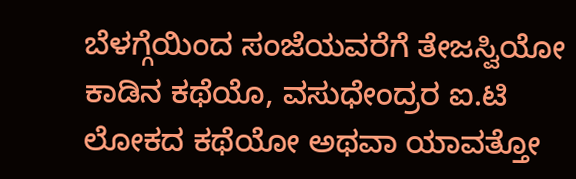ಬೆಳಗ್ಗೆಯಿಂದ ಸಂಜೆಯವರೆಗೆ ತೇಜಸ್ವಿಯೋ ಕಾಡಿನ ಕಥೆಯೊ, ವಸುಧೇಂದ್ರರ ಐ.ಟಿ ಲೋಕದ ಕಥೆಯೋ ಅಥವಾ ಯಾವತ್ತೋ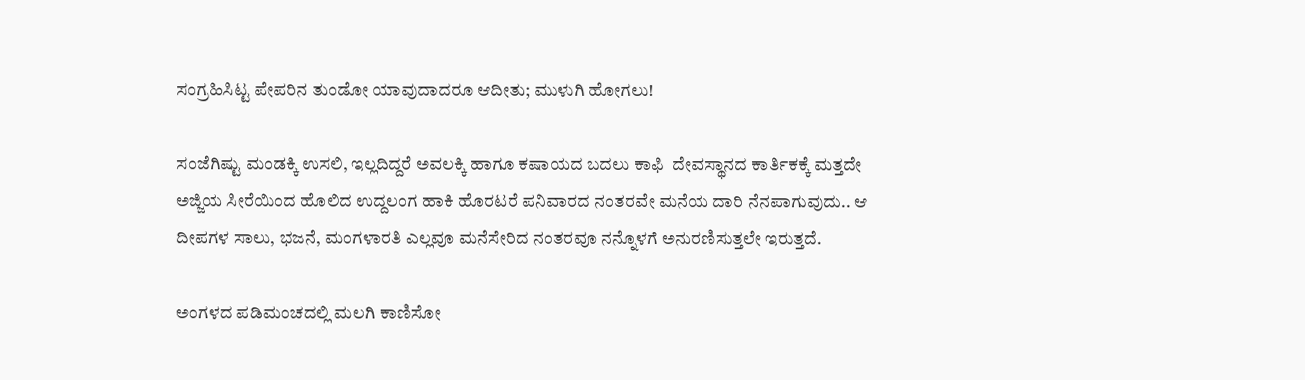ಸಂಗ್ರಹಿಸಿಟ್ಟ ಪೇಪರಿನ ತುಂಡೋ ಯಾವುದಾದರೂ ಆದೀತು; ಮುಳುಗಿ ಹೋಗಲು!

ಸಂಜೆಗಿಷ್ಟು ಮಂಡಕ್ಕಿ ಉಸಲಿ, ಇಲ್ಲದಿದ್ದರೆ ಅವಲಕ್ಕಿ ಹಾಗೂ ಕಷಾಯದ ಬದಲು ಕಾಫಿ  ದೇವಸ್ಥಾನದ ಕಾರ್ತಿಕಕ್ಕೆ ಮತ್ತದೇ ಅಜ್ಜಿಯ ಸೀರೆಯಿಂದ ಹೊಲಿದ ಉದ್ದಲಂಗ ಹಾಕಿ ಹೊರಟರೆ ಪನಿವಾರದ ನಂತರವೇ ಮನೆಯ ದಾರಿ ನೆನಪಾಗುವುದು.. ಆ ದೀಪಗಳ ಸಾಲು, ಭಜನೆ, ಮಂಗಳಾರತಿ ಎಲ್ಲವೂ ಮನೆಸೇರಿದ ನಂತರವೂ ನನ್ನೊಳಗೆ ಅನುರಣಿಸುತ್ತಲೇ ಇರುತ್ತದೆ.

ಅಂಗಳದ ಪಡಿಮಂಚದಲ್ಲಿ ಮಲಗಿ ಕಾಣಿಸೋ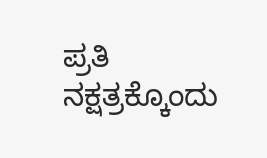ಪ್ರತಿ ನಕ್ಷತ್ರಕ್ಕೊಂದು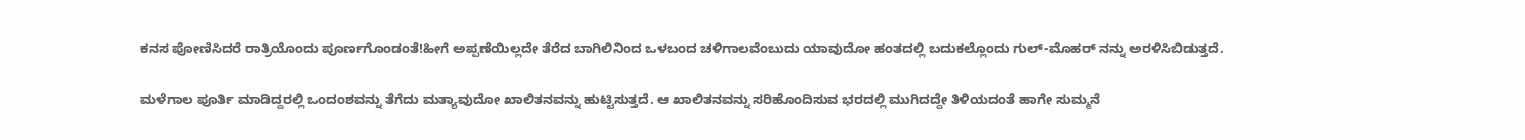ಕನಸ ಪೋಣಿಸಿದರೆ ರಾತ್ರಿಯೊಂದು ಪೂರ್ಣಗೊಂಡಂತೆ!ಹೀಗೆ ಅಪ್ಪಣೆಯಿಲ್ಲದೇ ತೆರೆದ ಬಾಗಿಲಿನಿಂದ ಒಳಬಂದ ಚಳಿಗಾಲವೆಂಬುದು ಯಾವುದೋ ಹಂತದಲ್ಲಿ ಬದುಕಲ್ಲೊಂದು ಗುಲ್-ಮೊಹರ್ ನನ್ನು ಅರಳಿಸಿಬಿಡುತ್ತದೆ.

ಮಳೆಗಾಲ ಪೂರ್ತಿ ಮಾಡಿದ್ದರಲ್ಲಿ ಒಂದಂಶವನ್ನು ತೆಗೆದು ಮತ್ಯಾವುದೋ ಖಾಲಿತನವನ್ನು ಹುಟ್ಟಿಸುತ್ತದೆ. ಆ ಖಾಲಿತನವನ್ನು ಸರಿಹೊಂದಿಸುವ ಭರದಲ್ಲಿ ಮುಗಿದದ್ದೇ ತಿಳಿಯದಂತೆ ಹಾಗೇ ಸುಮ್ಮನೆ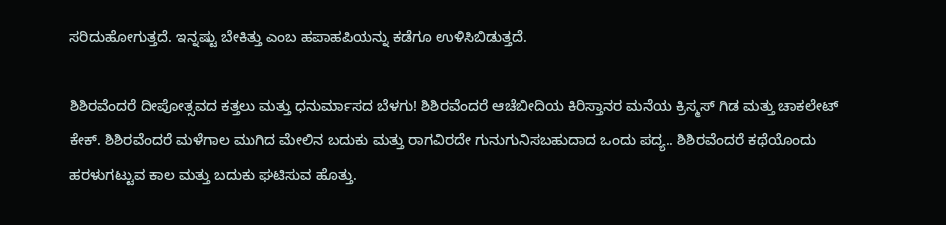ಸರಿದುಹೋಗುತ್ತದೆ. ಇನ್ನಷ್ಟು ಬೇಕಿತ್ತು ಎಂಬ ಹಪಾಹಪಿಯನ್ನು ಕಡೆಗೂ ಉಳಿಸಿಬಿಡುತ್ತದೆ.

ಶಿಶಿರವೆಂದರೆ ದೀಪೋತ್ಸವದ ಕತ್ತಲು ಮತ್ತು ಧನುರ್ಮಾಸದ ಬೆಳಗು! ಶಿಶಿರವೆಂದರೆ ಆಚೆಬೀದಿಯ ಕಿರಿಸ್ತಾನರ ಮನೆಯ ಕ್ರಿಸ್ಮಸ್ ಗಿಡ ಮತ್ತು ಚಾಕಲೇಟ್ ಕೇಕ್. ಶಿಶಿರವೆಂದರೆ ಮಳೆಗಾಲ ಮುಗಿದ ಮೇಲಿನ ಬದುಕು ಮತ್ತು ರಾಗವಿರದೇ ಗುನುಗುನಿಸಬಹುದಾದ ಒಂದು ಪದ್ಯ.. ಶಿಶಿರವೆಂದರೆ ಕಥೆಯೊಂದು ಹರಳುಗಟ್ಟುವ ಕಾಲ ಮತ್ತು ಬದುಕು ಘಟಿಸುವ ಹೊತ್ತು.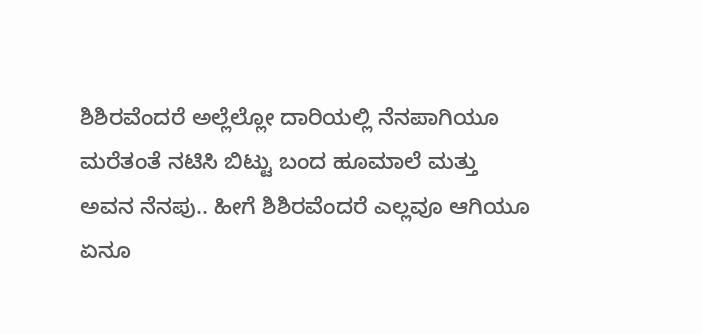ಶಿಶಿರವೆಂದರೆ ಅಲ್ಲೆಲ್ಲೋ ದಾರಿಯಲ್ಲಿ ನೆನಪಾಗಿಯೂ ಮರೆತಂತೆ ನಟಿಸಿ ಬಿಟ್ಟು ಬಂದ ಹೂಮಾಲೆ ಮತ್ತು ಅವನ ನೆನಪು.. ಹೀಗೆ ಶಿಶಿರವೆಂದರೆ ಎಲ್ಲವೂ ಆಗಿಯೂ ಏನೂ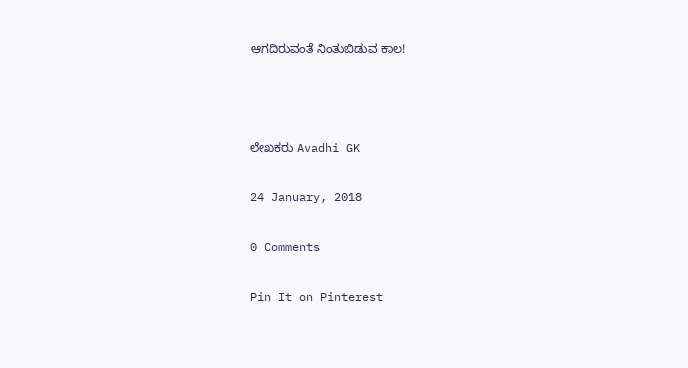ಆಗದಿರುವಂತೆ ನಿಂತುಬಿಡುವ ಕಾಲ!



ಲೇಖಕರು Avadhi GK

24 January, 2018

0 Comments

Pin It on Pinterest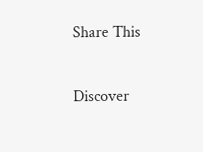Share This

Discover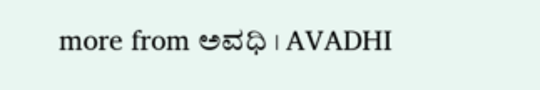more from ಅವಧಿ । AVADHI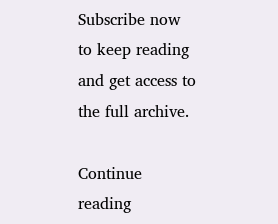Subscribe now to keep reading and get access to the full archive.

Continue reading